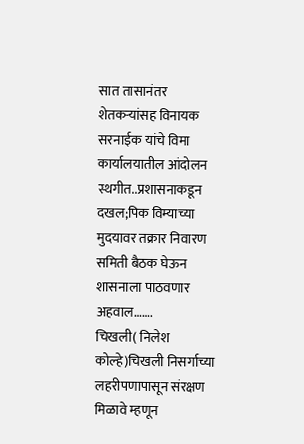सात तासानंतर शेतकऱ्यांसह विनायक सरनाईक यांचे विमा कार्यालयातील आंदोलन स्थगीत..प्रशासनाकडून दखल;पिक विम्याच्या मुदयावर तक्रार निवारण समिती बैठक घेऊन शासनाला पाठवणार अहवाल…….
चिखली( निलेश कोल्हे)चिखली निसर्गाच्या लहरीपणापासून संरक्षण मिळावे म्हणून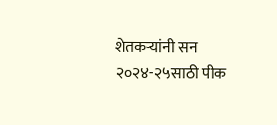शेतकऱ्यांनी सन २०२४-२५साठी पीक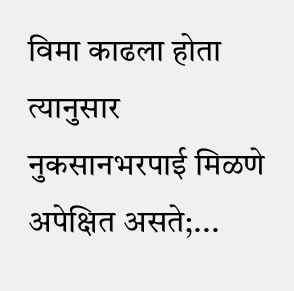विमा काढला होता त्यानुसार नुकसानभरपाई मिळणे अपेक्षित असते;...